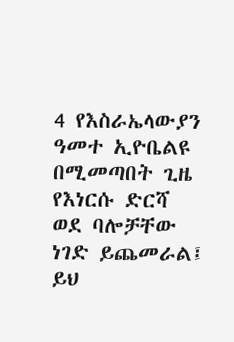4 የእስራኤላውያን ዓመተ ኢዮቤልዩ በሚመጣበት ጊዜ የእነርሱ ድርሻ ወደ ባሎቻቸው ነገድ ይጨመራል፤ ይህ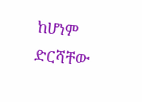ከሆነም ድርሻቸው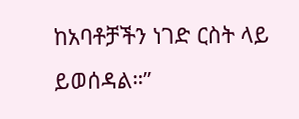ከአባቶቻችን ነገድ ርስት ላይ ይወሰዳል።”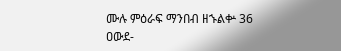ሙሉ ምዕራፍ ማንበብ ዘኁልቍ 36
ዐውደ-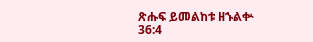ጽሑፍ ይመልከቱ ዘኁልቍ 36:4